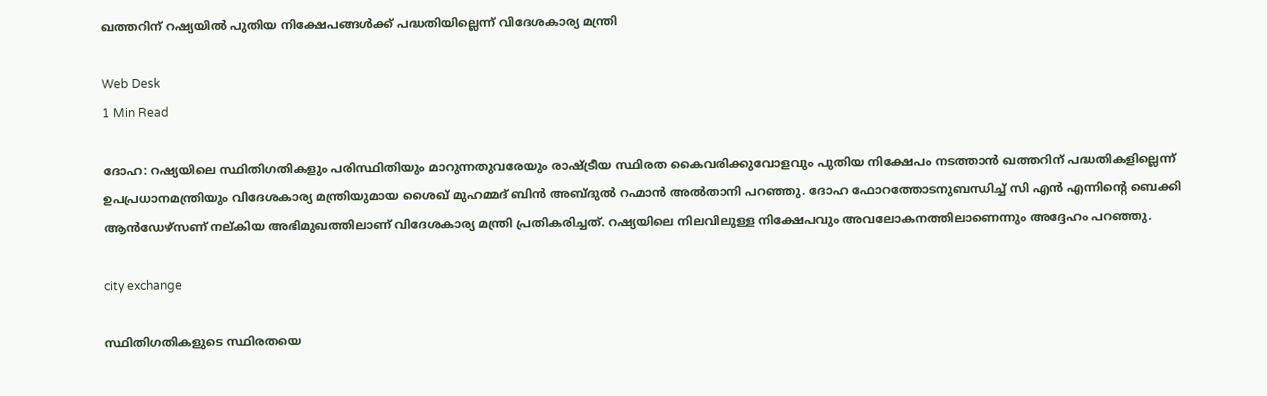ഖത്തറിന് റഷ്യയില്‍ പുതിയ നിക്ഷേപങ്ങള്‍ക്ക് പദ്ധതിയില്ലെന്ന് വിദേശകാര്യ മന്ത്രി

Web Desk
1 Min Read

ദോഹ: റഷ്യയിലെ സ്ഥിതിഗതികളും പരിസ്ഥിതിയും മാറുന്നതുവരേയും രാഷ്ട്രീയ സ്ഥിരത കൈവരിക്കുവോളവും പുതിയ നിക്ഷേപം നടത്താന്‍ ഖത്തറിന് പദ്ധതികളില്ലെന്ന് ഉപപ്രധാനമന്ത്രിയും വിദേശകാര്യ മന്ത്രിയുമായ ശൈഖ് മുഹമ്മദ് ബിന്‍ അബ്ദുല്‍ റഹ്മാന്‍ അല്‍താനി പറഞ്ഞു. ദോഹ ഫോറത്തോടനുബന്ധിച്ച് സി എന്‍ എന്നിന്റെ ബെക്കി ആന്‍ഡേഴ്‌സണ് നല്കിയ അഭിമുഖത്തിലാണ് വിദേശകാര്യ മന്ത്രി പ്രതികരിച്ചത്. റഷ്യയിലെ നിലവിലുള്ള നിക്ഷേപവും അവലോകനത്തിലാണെന്നും അദ്ദേഹം പറഞ്ഞു.

city exchange

സ്ഥിതിഗതികളുടെ സ്ഥിരതയെ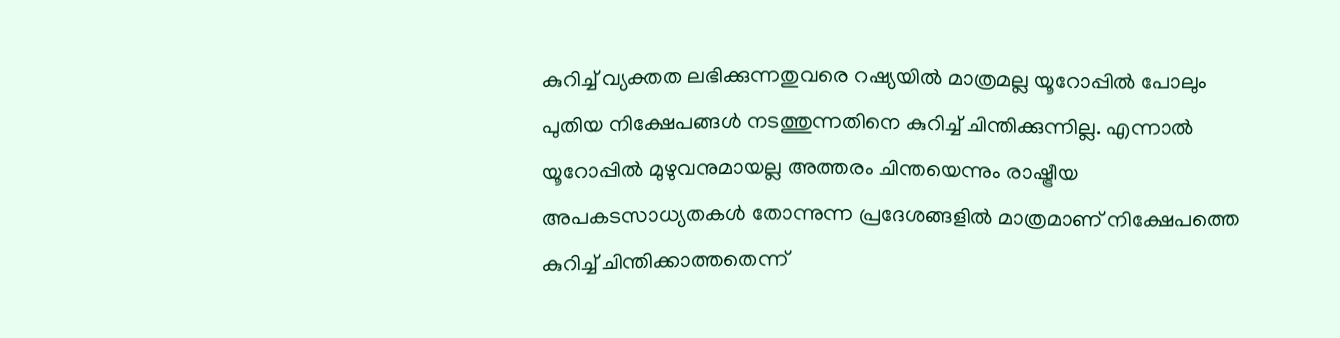കുറിച്ച് വ്യക്തത ലഭിക്കുന്നതുവരെ റഷ്യയില്‍ മാത്രമല്ല യൂറോപ്പില്‍ പോലും പുതിയ നിക്ഷേപങ്ങള്‍ നടത്തുന്നതിനെ കുറിച്ച് ചിന്തിക്കുന്നില്ല. എന്നാല്‍ യൂറോപ്പില്‍ മുഴുവനുമായല്ല അത്തരം ചിന്തയെന്നും രാഷ്ട്രീയ അപകടസാധ്യതകള്‍ തോന്നുന്ന പ്രദേശങ്ങളില്‍ മാത്രമാണ് നിക്ഷേപത്തെ കുറിച്ച് ചിന്തിക്കാത്തതെന്ന്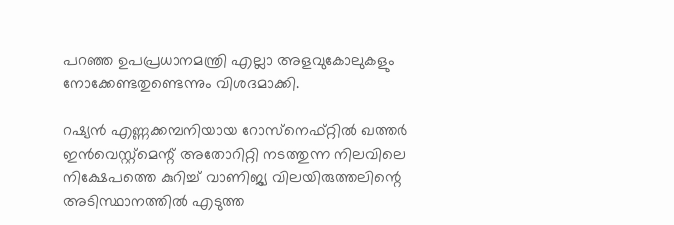പറഞ്ഞ ഉപപ്രധാനമന്ത്രി എല്ലാ അളവുകോലുകളും നോക്കേണ്ടതുണ്ടെന്നും വിശദമാക്കി.

റഷ്യന്‍ എണ്ണക്കമ്പനിയായ റോസ്‌നെഫ്റ്റില്‍ ഖത്തര്‍ ഇന്‍വെസ്റ്റ്‌മെന്റ് അതോറിറ്റി നടത്തുന്ന നിലവിലെ നിക്ഷേപത്തെ കുറിച്ച് വാണിജ്യ വിലയിരുത്തലിന്റെ അടിസ്ഥാനത്തില്‍ എടുത്ത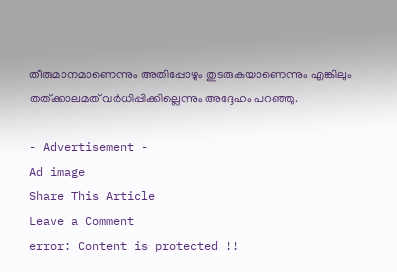തീരുമാനമാണെന്നും അതിപ്പോഴും തുടരുകയാണെന്നും എങ്കിലും തത്ക്കാലമത് വര്‍ധിപ്പിക്കില്ലെന്നും അദ്ദേഹം പറഞ്ഞു.

- Advertisement -
Ad image
Share This Article
Leave a Comment
error: Content is protected !!